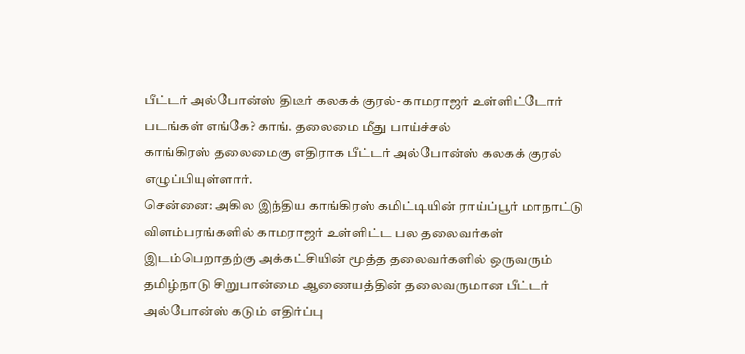பீட்டர் அல்போன்ஸ் திடீர் கலகக் குரல்- காமராஜர் உள்ளிட்டோர் படங்கள் எங்கே? காங். தலைமை மீது பாய்ச்சல்
காங்கிரஸ் தலைமைகு எதிராக பீட்டர் அல்போன்ஸ் கலகக் குரல் எழுப்பியுள்ளார்.
சென்னை: அகில இந்திய காங்கிரஸ் கமிட்டியின் ராய்ப்பூர் மாநாட்டு விளம்பரங்களில் காமராஜர் உள்ளிட்ட பல தலைவர்கள் இடம்பெறாதற்கு அக்கட்சியின் மூத்த தலைவர்களில் ஒருவரும் தமிழ்நாடு சிறுபான்மை ஆணையத்தின் தலைவருமான பீட்டர் அல்போன்ஸ் கடும் எதிர்ப்பு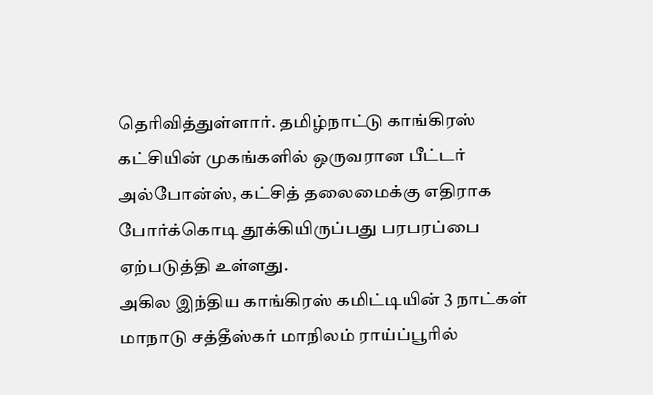தெரிவித்துள்ளார். தமிழ்நாட்டு காங்கிரஸ் கட்சியின் முகங்களில் ஒருவரான பீட்டர் அல்போன்ஸ், கட்சித் தலைமைக்கு எதிராக போர்க்கொடி தூக்கியிருப்பது பரபரப்பை ஏற்படுத்தி உள்ளது.
அகில இந்திய காங்கிரஸ் கமிட்டியின் 3 நாட்கள் மாநாடு சத்தீஸ்கர் மாநிலம் ராய்ப்பூரில்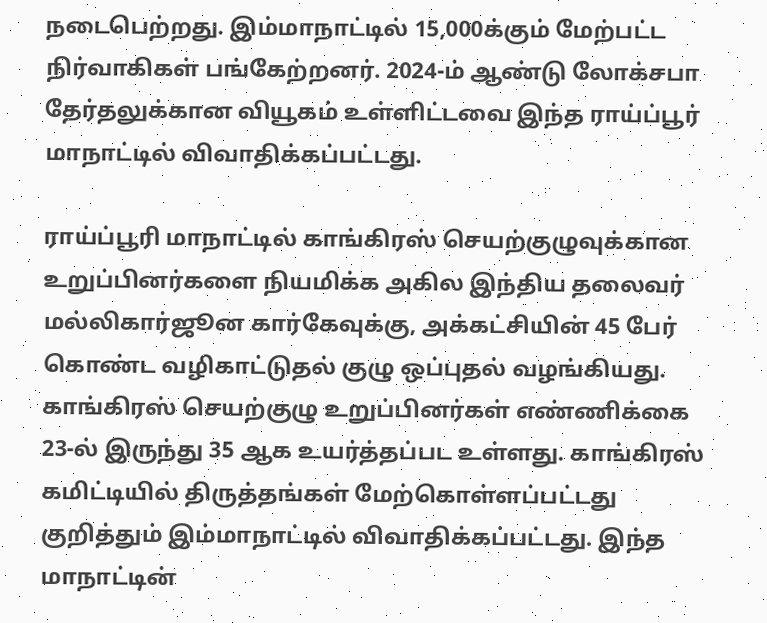நடைபெற்றது. இம்மாநாட்டில் 15,000க்கும் மேற்பட்ட நிர்வாகிகள் பங்கேற்றனர். 2024-ம் ஆண்டு லோக்சபா தேர்தலுக்கான வியூகம் உள்ளிட்டவை இந்த ராய்ப்பூர் மாநாட்டில் விவாதிக்கப்பட்டது.

ராய்ப்பூரி மாநாட்டில் காங்கிரஸ் செயற்குழுவுக்கான உறுப்பினர்களை நியமிக்க அகில இந்திய தலைவர் மல்லிகார்ஜூன கார்கேவுக்கு, அக்கட்சியின் 45 பேர் கொண்ட வழிகாட்டுதல் குழு ஒப்புதல் வழங்கியது. காங்கிரஸ் செயற்குழு உறுப்பினர்கள் எண்ணிக்கை 23-ல் இருந்து 35 ஆக உயர்த்தப்பட உள்ளது. காங்கிரஸ் கமிட்டியில் திருத்தங்கள் மேற்கொள்ளப்பட்டது குறித்தும் இம்மாநாட்டில் விவாதிக்கப்பட்டது. இந்த மாநாட்டின்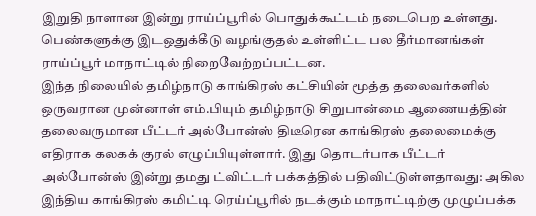இறுதி நாளான இன்று ராய்ப்பூரில் பொதுக்கூட்டம் நடைபெற உள்ளது. பெண்களுக்கு இடஒதுக்கீடு வழங்குதல் உள்ளிட்ட பல தீர்மானங்கள் ராய்ப்பூர் மாநாட்டில் நிறைவேற்றப்பட்டன.
இந்த நிலையில் தமிழ்நாடு காங்கிரஸ் கட்சியின் மூத்த தலைவர்களில் ஒருவரான முன்னாள் எம்.பியும் தமிழ்நாடு சிறுபான்மை ஆணையத்தின் தலைவருமான பீட்டர் அல்போன்ஸ் திடீரென காங்கிரஸ் தலைமைக்கு எதிராக கலகக் குரல் எழுப்பியுள்ளார். இது தொடர்பாக பீட்டர் அல்போன்ஸ் இன்று தமது ட்விட்டர் பக்கத்தில் பதிவிட்டுள்ளதாவது: அகில இந்திய காங்கிரஸ் கமிட்டி ரெய்ப்பூரில் நடக்கும் மாநாட்டிற்கு முழுப்பக்க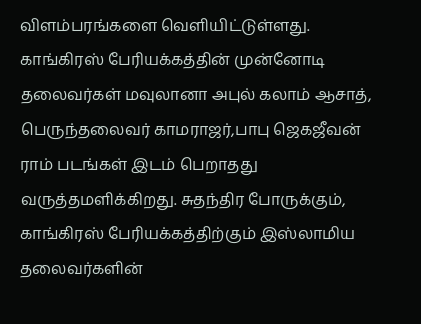விளம்பரங்களை வெளியிட்டுள்ளது. காங்கிரஸ் பேரியக்கத்தின் முன்னோடி தலைவர்கள் மவுலானா அபுல் கலாம் ஆசாத், பெருந்தலைவர் காமராஜர்,பாபு ஜெகஜீவன்
ராம் படங்கள் இடம் பெறாதது வருத்தமளிக்கிறது. சுதந்திர போருக்கும், காங்கிரஸ் பேரியக்கத்திற்கும் இஸ்லாமிய தலைவர்களின்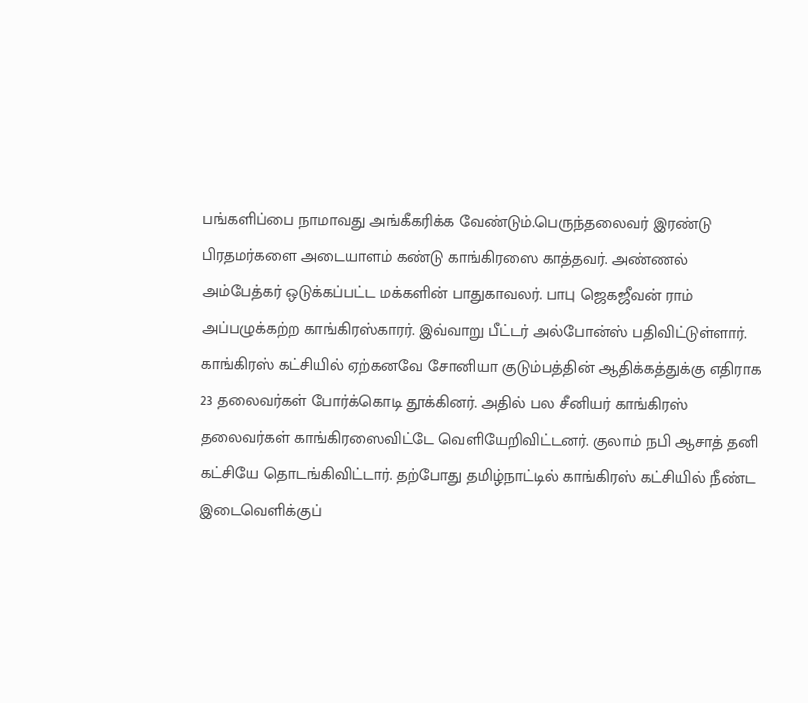பங்களிப்பை நாமாவது அங்கீகரிக்க வேண்டும்.பெருந்தலைவர் இரண்டு பிரதமர்களை அடையாளம் கண்டு காங்கிரஸை காத்தவர். அண்ணல் அம்பேத்கர் ஒடுக்கப்பட்ட மக்களின் பாதுகாவலர். பாபு ஜெகஜீவன் ராம் அப்பழுக்கற்ற காங்கிரஸ்காரர். இவ்வாறு பீட்டர் அல்போன்ஸ் பதிவிட்டுள்ளார்.
காங்கிரஸ் கட்சியில் ஏற்கனவே சோனியா குடும்பத்தின் ஆதிக்கத்துக்கு எதிராக 23 தலைவர்கள் போர்க்கொடி தூக்கினர். அதில் பல சீனியர் காங்கிரஸ் தலைவர்கள் காங்கிரஸைவிட்டே வெளியேறிவிட்டனர். குலாம் நபி ஆசாத் தனி கட்சியே தொடங்கிவிட்டார். தற்போது தமிழ்நாட்டில் காங்கிரஸ் கட்சியில் நீண்ட இடைவெளிக்குப்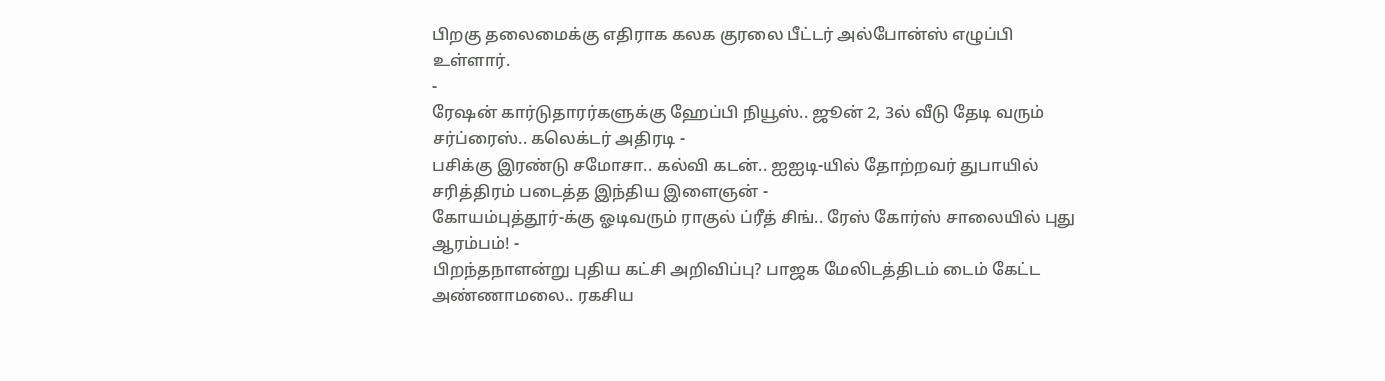பிறகு தலைமைக்கு எதிராக கலக குரலை பீட்டர் அல்போன்ஸ் எழுப்பி உள்ளார்.
-
ரேஷன் கார்டுதாரர்களுக்கு ஹேப்பி நியூஸ்.. ஜூன் 2, 3ல் வீடு தேடி வரும் சர்ப்ரைஸ்.. கலெக்டர் அதிரடி -
பசிக்கு இரண்டு சமோசா.. கல்வி கடன்.. ஐஐடி-யில் தோற்றவர் துபாயில் சரித்திரம் படைத்த இந்திய இளைஞன் -
கோயம்புத்தூர்-க்கு ஓடிவரும் ராகுல் ப்ரீத் சிங்.. ரேஸ் கோர்ஸ் சாலையில் புது ஆரம்பம்! -
பிறந்தநாளன்று புதிய கட்சி அறிவிப்பு? பாஜக மேலிடத்திடம் டைம் கேட்ட அண்ணாமலை.. ரகசிய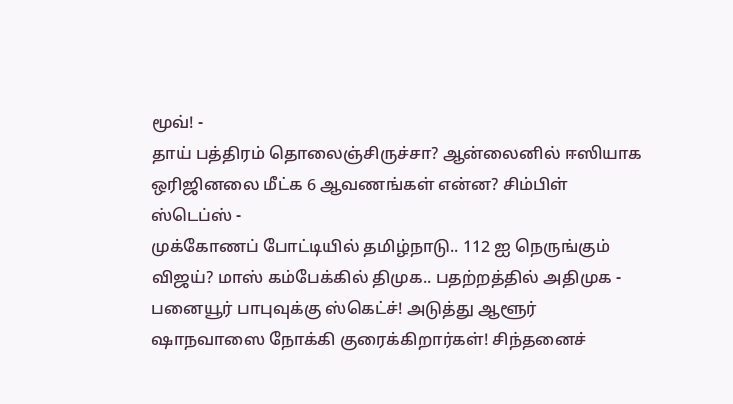மூவ்! -
தாய் பத்திரம் தொலைஞ்சிருச்சா? ஆன்லைனில் ஈஸியாக ஒரிஜினலை மீட்க 6 ஆவணங்கள் என்ன? சிம்பிள் ஸ்டெப்ஸ் -
முக்கோணப் போட்டியில் தமிழ்நாடு.. 112 ஐ நெருங்கும் விஜய்? மாஸ் கம்பேக்கில் திமுக.. பதற்றத்தில் அதிமுக -
பனையூர் பாபுவுக்கு ஸ்கெட்ச்! அடுத்து ஆளூர் ஷாநவாஸை நோக்கி குரைக்கிறார்கள்! சிந்தனைச்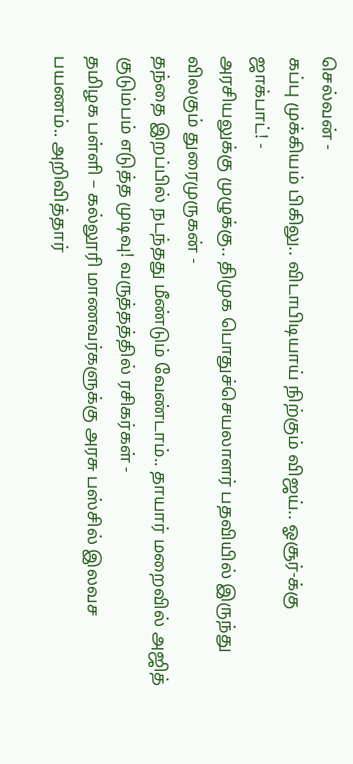செல்வன் -
கப்பு முக்கியம் பிகிலு.. விடாபிடியாய் நிற்கும் விஜய்.. ஓசூர்-க்கு ஜாக்பாட்! -
அரசியலுக்கு முழுக்கு.. திமுக பொதுச்செயலாளர் பதவியில் இருந்து விலகும் துரைமுருகன் -
தந்தை இறப்பில் நடந்தது மீண்டும் வேண்டாம்.. தாயார் மறைவில் அஜித் குடும்பம் எடுத்த முடிவு! வருத்தத்தில் ரசிகர்கள் -
தமிழக பள்ளி – கல்லூரி மாணவர்களுக்கு அரசு பஸ்சில் இலவச பயணம்.. அறிவித்தார்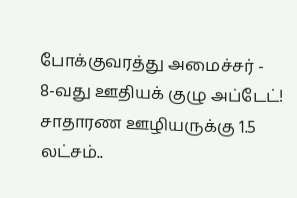போக்குவரத்து அமைச்சர் -
8-வது ஊதியக் குழு அப்டேட்! சாதாரண ஊழியருக்கு 1.5 லட்சம்..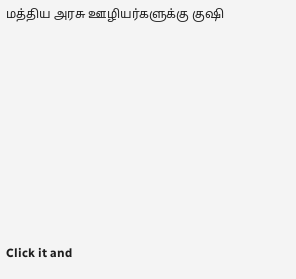மத்திய அரசு ஊழியர்களுக்கு குஷி












Click it and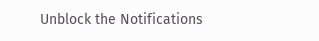Unblock the Notifications